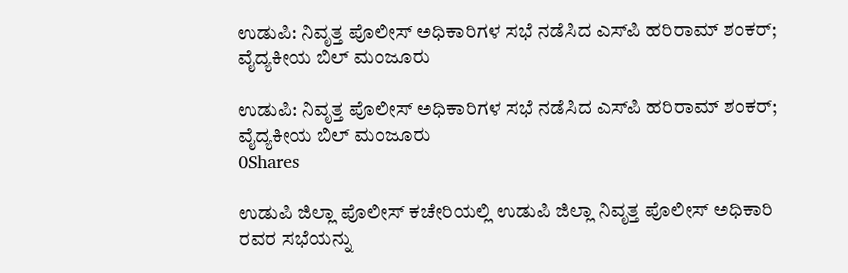ಉಡುಪಿ: ನಿವೃತ್ತ ಪೊಲೀಸ್ ಅಧಿಕಾರಿಗಳ ಸಭೆ ನಡೆಸಿದ ಎಸ್‌ಪಿ ಹರಿರಾಮ್ ಶಂಕರ್; ವೈದ್ಯಕೀಯ ಬಿಲ್ ಮಂಜೂರು

ಉಡುಪಿ: ನಿವೃತ್ತ ಪೊಲೀಸ್ ಅಧಿಕಾರಿಗಳ ಸಭೆ ನಡೆಸಿದ ಎಸ್‌ಪಿ ಹರಿರಾಮ್ ಶಂಕರ್; ವೈದ್ಯಕೀಯ ಬಿಲ್ ಮಂಜೂರು
0Shares

ಉಡುಪಿ ಜಿಲ್ಲಾ ಪೊಲೀಸ್ ಕಚೇರಿಯಲ್ಲಿ ಉಡುಪಿ ಜಿಲ್ಲಾ ನಿವೃತ್ತ ಪೊಲೀಸ್ ಅಧಿಕಾರಿ ರವರ ಸಭೆಯನ್ನು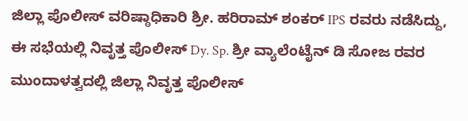ಜಿಲ್ಲಾ ಪೊಲೀಸ್ ವರಿಷ್ಠಾಧಿಕಾರಿ ಶ್ರೀ. ಹರಿರಾಮ್ ಶಂಕರ್ IPS ರವರು ನಡೆಸಿದ್ದು, ಈ ಸಭೆಯಲ್ಲಿ ನಿವೃತ್ತ ಪೊಲೀಸ್ Dy. Sp. ಶ್ರೀ ವ್ಯಾಲೆಂಟೈನ್ ಡಿ ಸೋಜ ರವರ ಮುಂದಾಳತ್ವದಲ್ಲಿ ಜಿಲ್ಲಾ ನಿವೃತ್ತ ಪೊಲೀಸ್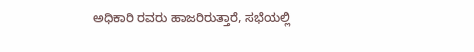ಅಧಿಕಾರಿ ರವರು ಹಾಜರಿರುತ್ತಾರೆ, ಸಭೆಯಲ್ಲಿ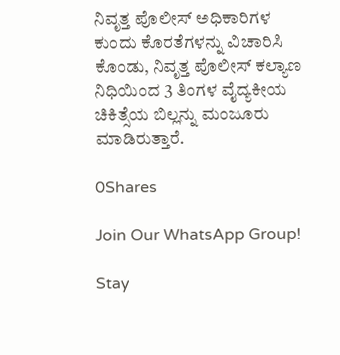ನಿವೃತ್ತ ಪೊಲೀಸ್ ಅಧಿಕಾರಿಗಳ ಕುಂದು ಕೊರತೆಗಳನ್ನು ವಿಚಾರಿಸಿ ಕೊಂಡು, ನಿವೃತ್ತ ಪೊಲೀಸ್ ಕಲ್ಯಾಣ ನಿಧಿಯಿಂದ 3 ತಿಂಗಳ ವೈದ್ಯಕೀಯ ಚಿಕಿತ್ಸೆಯ ಬಿಲ್ಲನ್ನು ಮಂಜೂರು ಮಾಡಿರುತ್ತಾರೆ.

0Shares

Join Our WhatsApp Group!

Stay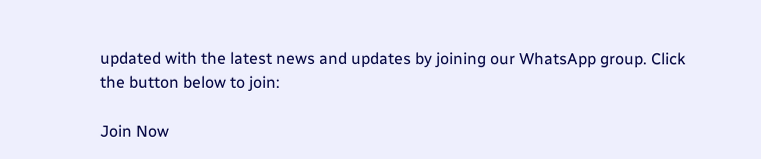updated with the latest news and updates by joining our WhatsApp group. Click the button below to join:

Join Now